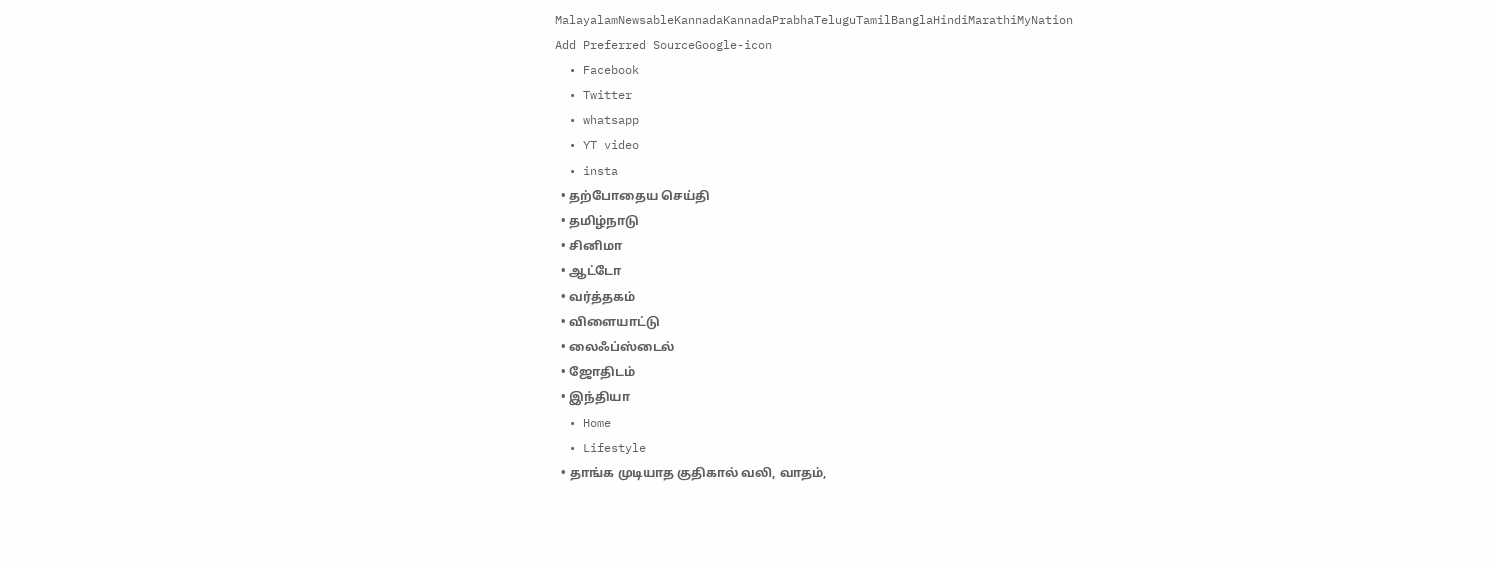MalayalamNewsableKannadaKannadaPrabhaTeluguTamilBanglaHindiMarathiMyNation
Add Preferred SourceGoogle-icon
  • Facebook
  • Twitter
  • whatsapp
  • YT video
  • insta
  • தற்போதைய செய்தி
  • தமிழ்நாடு
  • சினிமா
  • ஆட்டோ
  • வர்த்தகம்
  • விளையாட்டு
  • லைஃப்ஸ்டைல்
  • ஜோதிடம்
  • இந்தியா
  • Home
  • Lifestyle
  • தாங்க முடியாத குதிகால் வலி, வாதம்,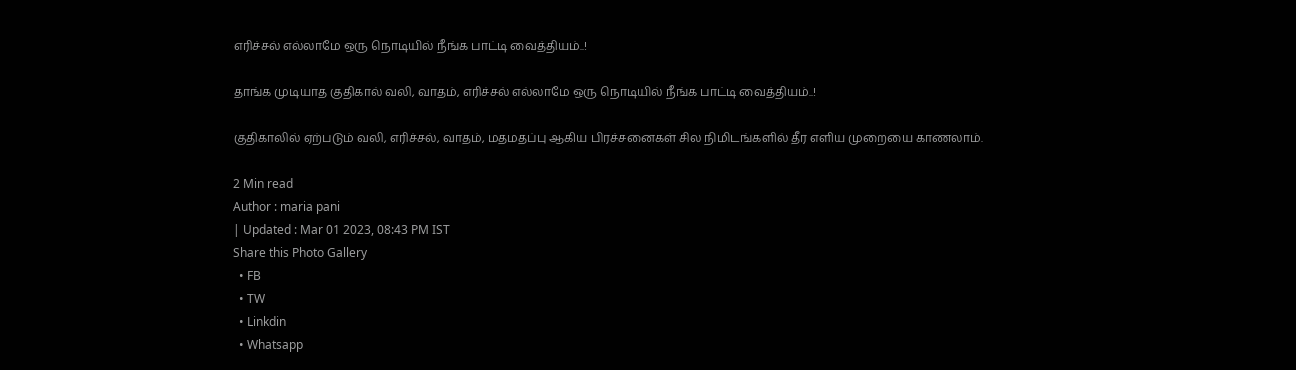எரிச்சல் எல்லாமே ஒரு நொடியில் நீங்க பாட்டி வைத்தியம்..!

தாங்க முடியாத குதிகால் வலி, வாதம், எரிச்சல் எல்லாமே ஒரு நொடியில் நீங்க பாட்டி வைத்தியம்..!

குதிகாலில் ஏற்படும் வலி, எரிச்சல், வாதம், மதமதப்பு ஆகிய பிரச்சனைகள் சில நிமிடங்களில் தீர எளிய முறையை காணலாம்.

2 Min read
Author : maria pani
| Updated : Mar 01 2023, 08:43 PM IST
Share this Photo Gallery
  • FB
  • TW
  • Linkdin
  • Whatsapp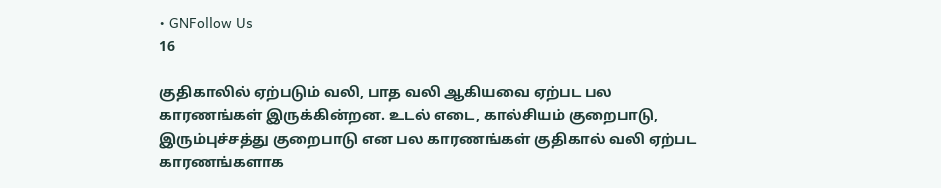• GNFollow Us
16

குதிகாலில் ஏற்படும் வலி, பாத வலி ஆகியவை ஏற்பட பல காரணங்கள் இருக்கின்றன. உடல் எடை, கால்சியம் குறைபாடு, இரும்புச்சத்து குறைபாடு என பல காரணங்கள் குதிகால் வலி ஏற்பட காரணங்களாக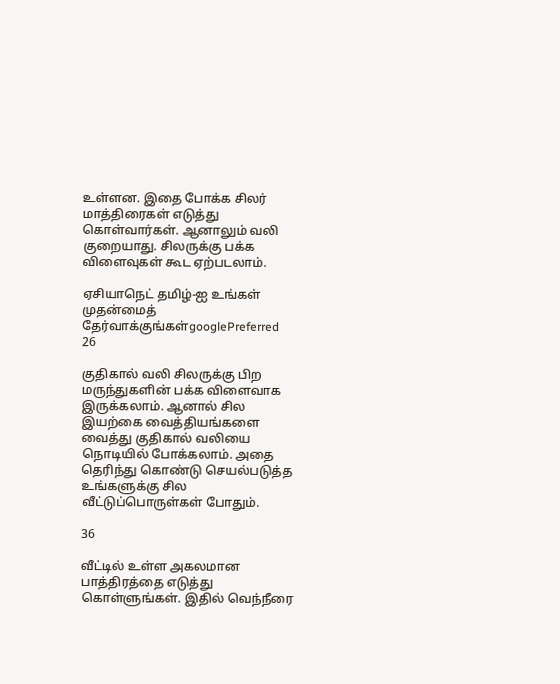உள்ளன. இதை போக்க சிலர் மாத்திரைகள் எடுத்து கொள்வார்கள். ஆனாலும் வலி குறையாது. சிலருக்கு பக்க விளைவுகள் கூட ஏற்படலாம்.

ஏசியாநெட் தமிழ்-ஐ உங்கள் முதன்மைத் தேர்வாக்குங்கள்googlePreferred
26

குதிகால் வலி சிலருக்கு பிற மருந்துகளின் பக்க விளைவாக இருக்கலாம். ஆனால் சில இயற்கை வைத்தியங்களை வைத்து குதிகால் வலியை நொடியில் போக்கலாம். அதை தெரிந்து கொண்டு செயல்படுத்த உங்களுக்கு சில வீட்டுப்பொருள்கள் போதும்.

36

வீட்டில் உள்ள அகலமான பாத்திரத்தை எடுத்து கொள்ளுங்கள். இதில் வெந்நீரை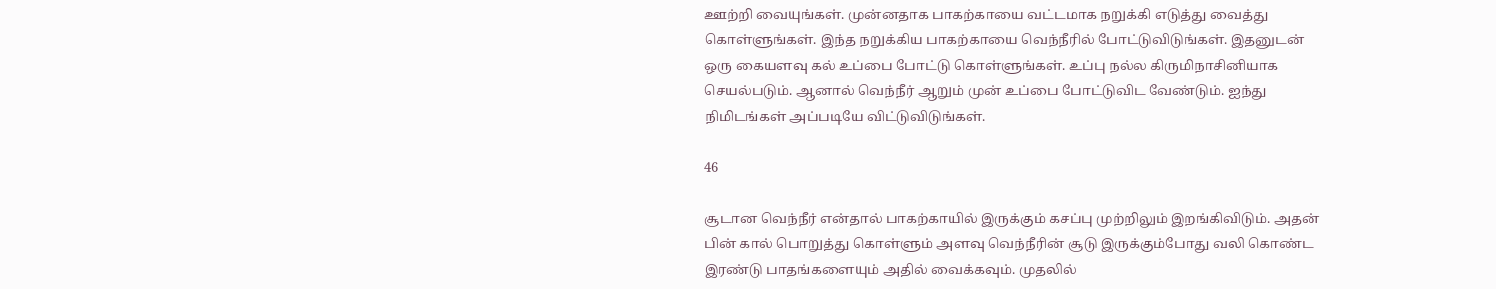ஊற்றி வையுங்கள். முன்னதாக பாகற்காயை வட்டமாக நறுக்கி எடுத்து வைத்து கொள்ளுங்கள். இந்த நறுக்கிய பாகற்காயை வெந்நீரில் போட்டுவிடுங்கள். இதனுடன் ஒரு கையளவு கல் உப்பை போட்டு கொள்ளுங்கள். உப்பு நல்ல கிருமிநாசினியாக செயல்படும். ஆனால் வெந்நீர் ஆறும் முன் உப்பை போட்டுவிட வேண்டும். ஐந்து நிமிடங்கள் அப்படியே விட்டுவிடுங்கள்.

46

சூடான வெந்நீர் என்தால் பாகற்காயில் இருக்கும் கசப்பு முற்றிலும் இறங்கிவிடும். அதன் பின் கால் பொறுத்து கொள்ளும் அளவு வெந்நீரின் சூடு இருக்கும்போது வலி கொண்ட இரண்டு பாதங்களையும் அதில் வைக்கவும். முதலில்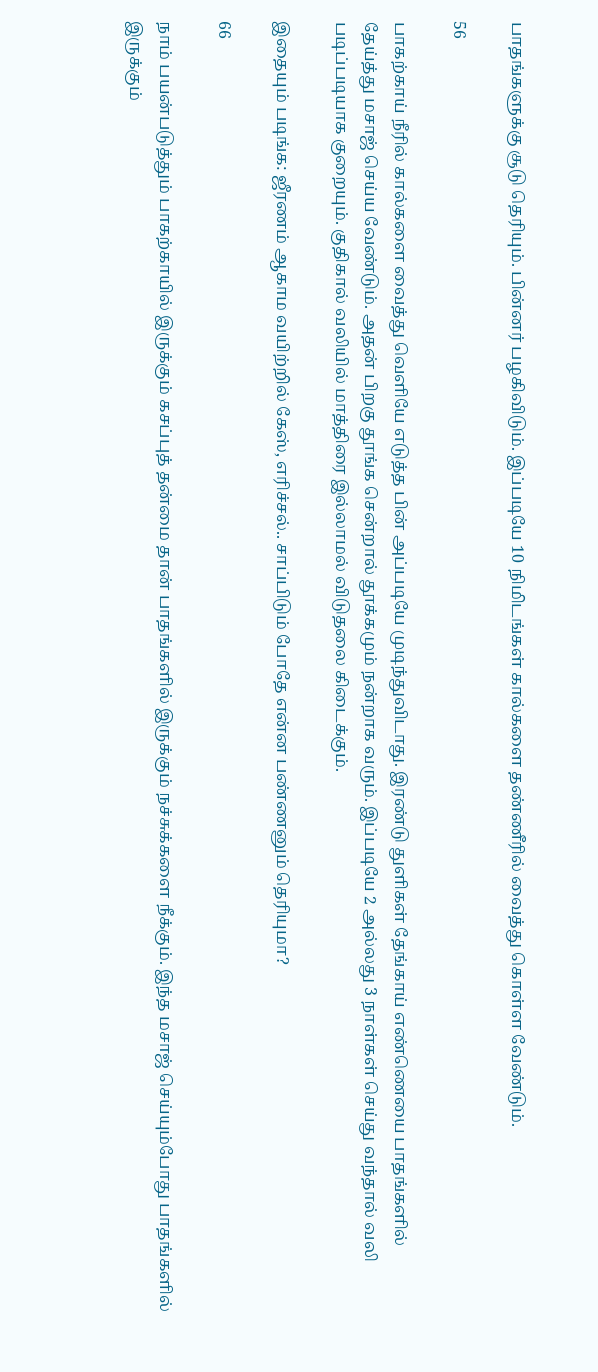பாதங்களுக்கு சூடு தெரியும். பின்னர் பழகிவிடும். இப்படியே 10 நிமிடங்கள் கால்களை தண்ணீரில் வைத்து கொள்ள வேண்டும்.

56

பாகற்காய் நீரில் கால்களை வைத்து வெளியே எடுத்த பின் அப்படியே முடிந்துவிடாது. இரண்டு துளிகள் தேங்காய் எண்ணெயை பாதங்களில் தேய்த்து மசாஜ் செய்ய வேண்டும். அதன் பிறகு தூங்க சென்றால் தூக்கமும் நன்றாக வரும். இப்படியே 2 அல்லது 3 நாள்கள் செய்து வந்தால் வலி படிப்படியாக குறையும். குதிகால் வலியில் மாத்திரை இல்லாமல் விடுதலை கிடைக்கும்.

இதையும் படிங்க: ஜீரணம் ஆகாம வயிற்றில் கேஸ், எரிச்சல்.. சாப்பிடும் போதே என்ன பண்ணனும் தெரியுமா?

66

நாம் பயன்படுத்தும் பாகற்காயில் இருக்கும் கசப்புத் தன்மை தான் பாதங்களில் இருக்கும் நச்சுக்களை நீக்கும். இந்த மசாஜ் செய்யும்போது பாதங்களில் இருக்கும்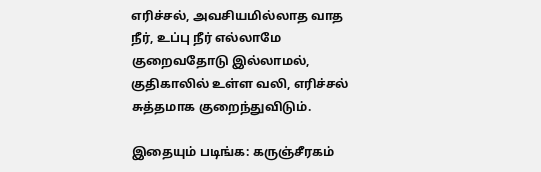எரிச்சல், அவசியமில்லாத வாத நீர், உப்பு நீர் எல்லாமே குறைவதோடு இல்லாமல், குதிகாலில் உள்ள வலி, எரிச்சல் சுத்தமாக குறைந்துவிடும்.

இதையும் படிங்க: கருஞ்சீரகம்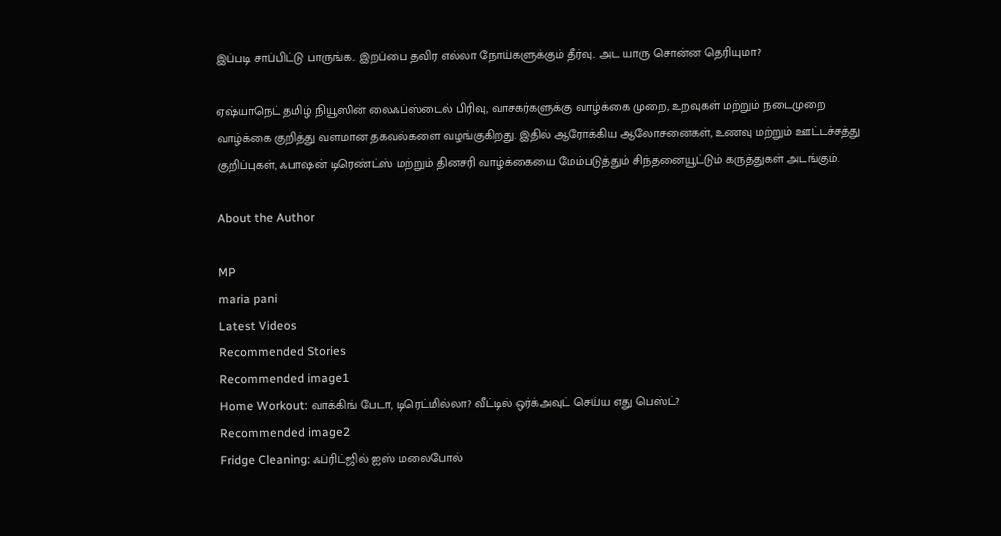இப்படி சாப்பிட்டு பாருங்க.. இறப்பை தவிர எல்லா நோய்களுக்கும் தீர்வு.. அட யாரு சொன்ன தெரியுமா?

ஏஷ்யாநெட் தமிழ் நியூஸின் லைஃப்ஸ்டைல் பிரிவு, வாசகர்களுக்கு வாழ்க்கை முறை, உறவுகள் மற்றும் நடைமுறை வாழ்க்கை குறித்து வளமான தகவல்களை வழங்குகிறது. இதில் ஆரோக்கிய ஆலோசனைகள், உணவு மற்றும் ஊட்டச்சத்து குறிப்புகள், ஃபாஷன் டிரெண்ட்ஸ் மற்றும் தினசரி வாழ்க்கையை மேம்படுத்தும் சிந்தனையூட்டும் கருத்துகள் அடங்கும்.

About the Author

MP
maria pani
Latest Videos
Recommended Stories
Recommended image1
Home Workout: வாக்கிங் பேடா, டிரெட்மில்லா? வீட்டில் ஒர்க்அவுட் செய்ய எது பெஸ்ட்?
Recommended image2
Fridge Cleaning: ஃப்ரிட்ஜில் ஐஸ் மலைபோல்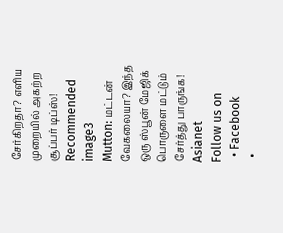சேர்கிறதா? எளிய முறையில் அகற்ற சூப்பர் டிப்ஸ்!
Recommended image3
Mutton: மட்டன் வேகலையா? இந்த ஒரு ஸ்பூன் மேஜிக் பொருளை மட்டும் சேர்த்து பாருங்க!
Asianet
Follow us on
  • Facebook
  •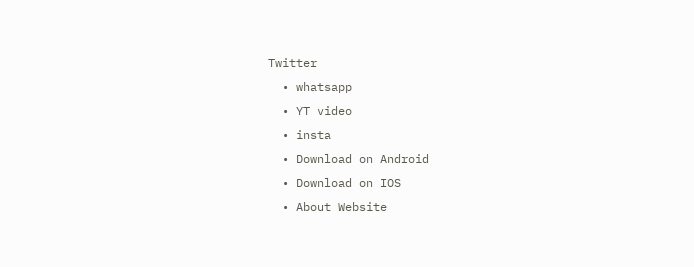Twitter
  • whatsapp
  • YT video
  • insta
  • Download on Android
  • Download on IOS
  • About Website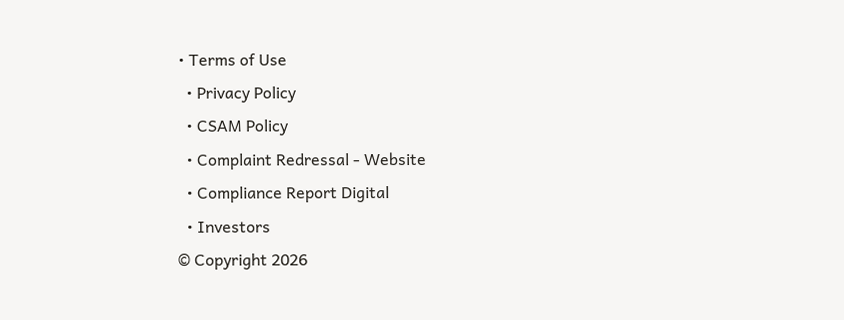• Terms of Use
  • Privacy Policy
  • CSAM Policy
  • Complaint Redressal - Website
  • Compliance Report Digital
  • Investors
© Copyright 2026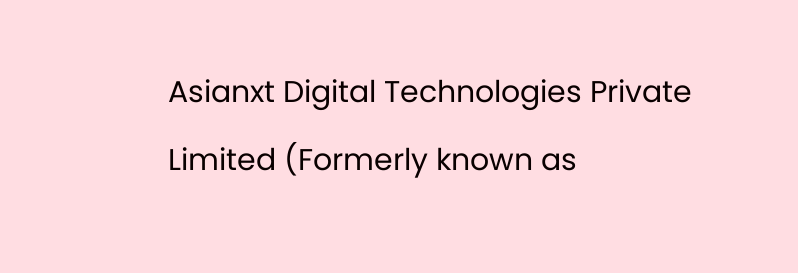Asianxt Digital Technologies Private Limited (Formerly known as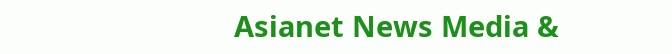Asianet News Media &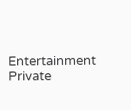Entertainment Private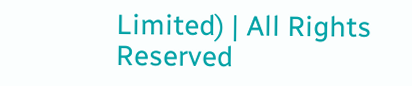Limited) | All Rights Reserved